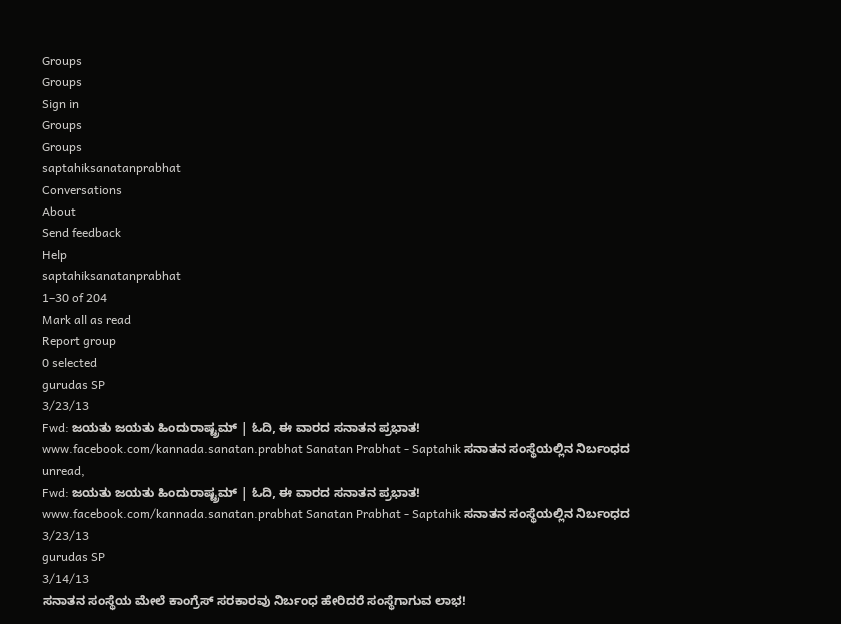Groups
Groups
Sign in
Groups
Groups
saptahiksanatanprabhat
Conversations
About
Send feedback
Help
saptahiksanatanprabhat
1–30 of 204
Mark all as read
Report group
0 selected
gurudas SP
3/23/13
Fwd: ಜಯತು ಜಯತು ಹಿಂದುರಾಷ್ಟ್ರಮ್ | ಓದಿ, ಈ ವಾರದ ಸನಾತನ ಪ್ರಭಾತ!
www.facebook.com/kannada.sanatan.prabhat Sanatan Prabhat - Saptahik ಸನಾತನ ಸಂಸ್ಥೆಯಲ್ಲಿನ ನಿರ್ಬಂಧದ
unread,
Fwd: ಜಯತು ಜಯತು ಹಿಂದುರಾಷ್ಟ್ರಮ್ | ಓದಿ, ಈ ವಾರದ ಸನಾತನ ಪ್ರಭಾತ!
www.facebook.com/kannada.sanatan.prabhat Sanatan Prabhat - Saptahik ಸನಾತನ ಸಂಸ್ಥೆಯಲ್ಲಿನ ನಿರ್ಬಂಧದ
3/23/13
gurudas SP
3/14/13
ಸನಾತನ ಸಂಸ್ಥೆಯ ಮೇಲೆ ಕಾಂಗ್ರೆಸ್ ಸರಕಾರವು ನಿರ್ಬಂಧ ಹೇರಿದರೆ ಸಂಸ್ಥೆಗಾಗುವ ಲಾಭ!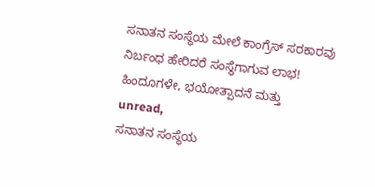ಸನಾತನ ಸಂಸ್ಥೆಯ ಮೇಲೆ ಕಾಂಗ್ರೆಸ್ ಸರಕಾರವು ನಿರ್ಬಂಧ ಹೇರಿದರೆ ಸಂಸ್ಥೆಗಾಗುವ ಲಾಭ! ಹಿಂದೂಗಳೇ, ಭಯೋತ್ಪಾದನೆ ಮತ್ತು
unread,
ಸನಾತನ ಸಂಸ್ಥೆಯ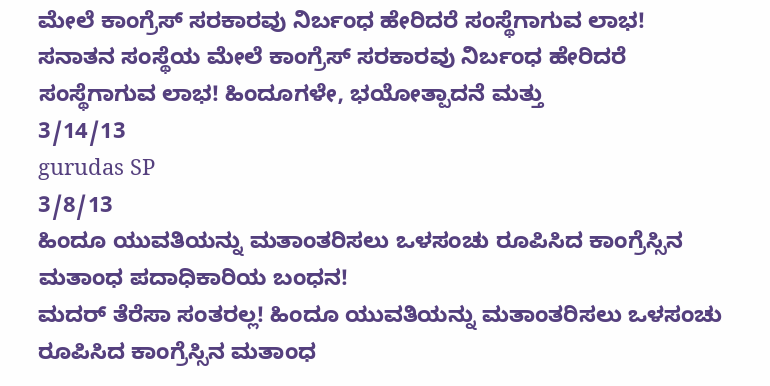ಮೇಲೆ ಕಾಂಗ್ರೆಸ್ ಸರಕಾರವು ನಿರ್ಬಂಧ ಹೇರಿದರೆ ಸಂಸ್ಥೆಗಾಗುವ ಲಾಭ!
ಸನಾತನ ಸಂಸ್ಥೆಯ ಮೇಲೆ ಕಾಂಗ್ರೆಸ್ ಸರಕಾರವು ನಿರ್ಬಂಧ ಹೇರಿದರೆ ಸಂಸ್ಥೆಗಾಗುವ ಲಾಭ! ಹಿಂದೂಗಳೇ, ಭಯೋತ್ಪಾದನೆ ಮತ್ತು
3/14/13
gurudas SP
3/8/13
ಹಿಂದೂ ಯುವತಿಯನ್ನು ಮತಾಂತರಿಸಲು ಒಳಸಂಚು ರೂಪಿಸಿದ ಕಾಂಗ್ರೆಸ್ಸಿನ ಮತಾಂಧ ಪದಾಧಿಕಾರಿಯ ಬಂಧನ!
ಮದರ್ ತೆರೆಸಾ ಸಂತರಲ್ಲ! ಹಿಂದೂ ಯುವತಿಯನ್ನು ಮತಾಂತರಿಸಲು ಒಳಸಂಚು ರೂಪಿಸಿದ ಕಾಂಗ್ರೆಸ್ಸಿನ ಮತಾಂಧ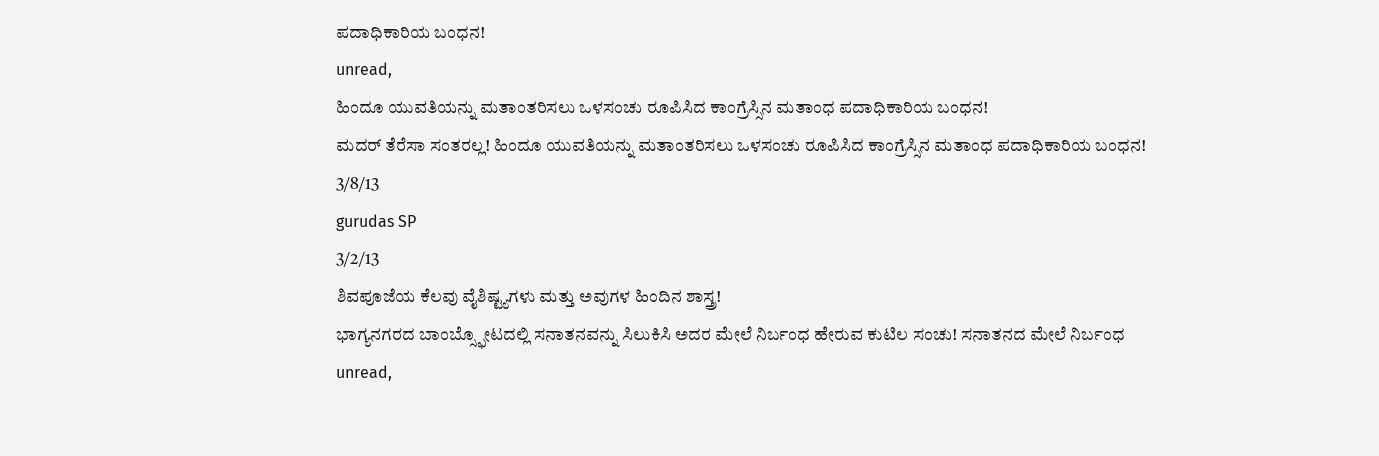ಪದಾಧಿಕಾರಿಯ ಬಂಧನ!
unread,
ಹಿಂದೂ ಯುವತಿಯನ್ನು ಮತಾಂತರಿಸಲು ಒಳಸಂಚು ರೂಪಿಸಿದ ಕಾಂಗ್ರೆಸ್ಸಿನ ಮತಾಂಧ ಪದಾಧಿಕಾರಿಯ ಬಂಧನ!
ಮದರ್ ತೆರೆಸಾ ಸಂತರಲ್ಲ! ಹಿಂದೂ ಯುವತಿಯನ್ನು ಮತಾಂತರಿಸಲು ಒಳಸಂಚು ರೂಪಿಸಿದ ಕಾಂಗ್ರೆಸ್ಸಿನ ಮತಾಂಧ ಪದಾಧಿಕಾರಿಯ ಬಂಧನ!
3/8/13
gurudas SP
3/2/13
ಶಿವಪೂಜೆಯ ಕೆಲವು ವೈಶಿಷ್ಟ್ಯಗಳು ಮತ್ತು ಅವುಗಳ ಹಿಂದಿನ ಶಾಸ್ತ್ರ!
ಭಾಗ್ಯನಗರದ ಬಾಂಬ್ಸ್ಫೋಟದಲ್ಲಿ ಸನಾತನವನ್ನು ಸಿಲುಕಿಸಿ ಅದರ ಮೇಲೆ ನಿರ್ಬಂಧ ಹೇರುವ ಕುಟಿಲ ಸಂಚು! ಸನಾತನದ ಮೇಲೆ ನಿರ್ಬಂಧ
unread,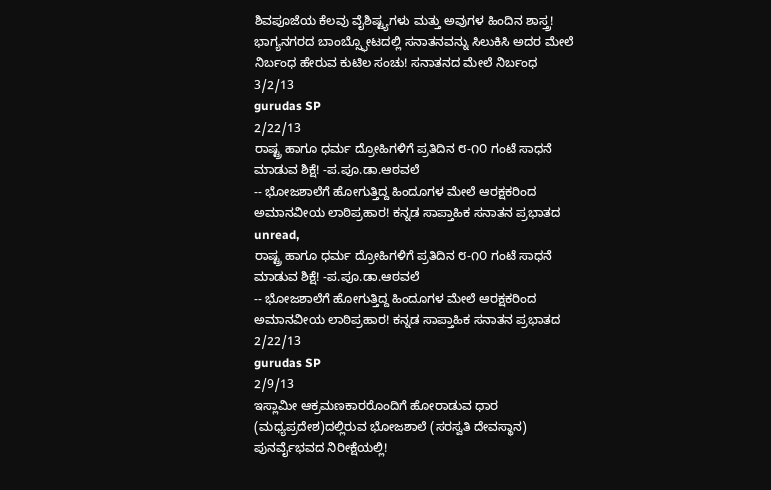ಶಿವಪೂಜೆಯ ಕೆಲವು ವೈಶಿಷ್ಟ್ಯಗಳು ಮತ್ತು ಅವುಗಳ ಹಿಂದಿನ ಶಾಸ್ತ್ರ!
ಭಾಗ್ಯನಗರದ ಬಾಂಬ್ಸ್ಫೋಟದಲ್ಲಿ ಸನಾತನವನ್ನು ಸಿಲುಕಿಸಿ ಅದರ ಮೇಲೆ ನಿರ್ಬಂಧ ಹೇರುವ ಕುಟಿಲ ಸಂಚು! ಸನಾತನದ ಮೇಲೆ ನಿರ್ಬಂಧ
3/2/13
gurudas SP
2/22/13
ರಾಷ್ಟ್ರ ಹಾಗೂ ಧರ್ಮ ದ್ರೋಹಿಗಳಿಗೆ ಪ್ರತಿದಿನ ೮-೧೦ ಗಂಟೆ ಸಾಧನೆ ಮಾಡುವ ಶಿಕ್ಷೆ! -ಪ.ಪೂ.ಡಾ.ಆಠವಲೆ
-- ಭೋಜಶಾಲೆಗೆ ಹೋಗುತ್ತಿದ್ದ ಹಿಂದೂಗಳ ಮೇಲೆ ಆರಕ್ಷಕರಿಂದ ಅಮಾನವೀಯ ಲಾಠಿಪ್ರಹಾರ! ಕನ್ನಡ ಸಾಪ್ತಾಹಿಕ ಸನಾತನ ಪ್ರಭಾತದ
unread,
ರಾಷ್ಟ್ರ ಹಾಗೂ ಧರ್ಮ ದ್ರೋಹಿಗಳಿಗೆ ಪ್ರತಿದಿನ ೮-೧೦ ಗಂಟೆ ಸಾಧನೆ ಮಾಡುವ ಶಿಕ್ಷೆ! -ಪ.ಪೂ.ಡಾ.ಆಠವಲೆ
-- ಭೋಜಶಾಲೆಗೆ ಹೋಗುತ್ತಿದ್ದ ಹಿಂದೂಗಳ ಮೇಲೆ ಆರಕ್ಷಕರಿಂದ ಅಮಾನವೀಯ ಲಾಠಿಪ್ರಹಾರ! ಕನ್ನಡ ಸಾಪ್ತಾಹಿಕ ಸನಾತನ ಪ್ರಭಾತದ
2/22/13
gurudas SP
2/9/13
ಇಸ್ಲಾಮೀ ಆಕ್ರಮಣಕಾರರೊಂದಿಗೆ ಹೋರಾಡುವ ಧಾರ (ಮಧ್ಯಪ್ರದೇಶ)ದಲ್ಲಿರುವ ಭೋಜಶಾಲೆ (ಸರಸ್ವತಿ ದೇವಸ್ಥಾನ) ಪುನರ್ವೈಭವದ ನಿರೀಕ್ಷೆಯಲ್ಲಿ!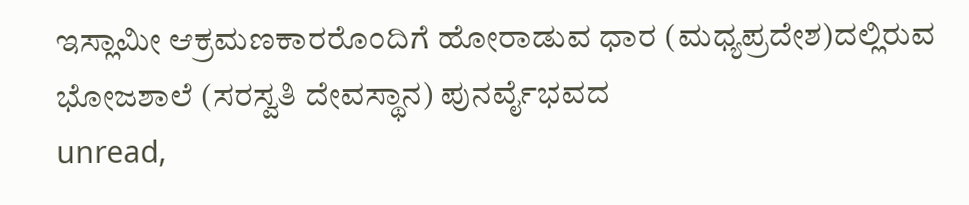ಇಸ್ಲಾಮೀ ಆಕ್ರಮಣಕಾರರೊಂದಿಗೆ ಹೋರಾಡುವ ಧಾರ (ಮಧ್ಯಪ್ರದೇಶ)ದಲ್ಲಿರುವ ಭೋಜಶಾಲೆ (ಸರಸ್ವತಿ ದೇವಸ್ಥಾನ) ಪುನರ್ವೈಭವದ
unread,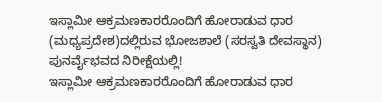ಇಸ್ಲಾಮೀ ಆಕ್ರಮಣಕಾರರೊಂದಿಗೆ ಹೋರಾಡುವ ಧಾರ (ಮಧ್ಯಪ್ರದೇಶ)ದಲ್ಲಿರುವ ಭೋಜಶಾಲೆ (ಸರಸ್ವತಿ ದೇವಸ್ಥಾನ) ಪುನರ್ವೈಭವದ ನಿರೀಕ್ಷೆಯಲ್ಲಿ!
ಇಸ್ಲಾಮೀ ಆಕ್ರಮಣಕಾರರೊಂದಿಗೆ ಹೋರಾಡುವ ಧಾರ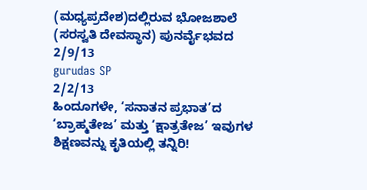(ಮಧ್ಯಪ್ರದೇಶ)ದಲ್ಲಿರುವ ಭೋಜಶಾಲೆ (ಸರಸ್ವತಿ ದೇವಸ್ಥಾನ) ಪುನರ್ವೈಭವದ
2/9/13
gurudas SP
2/2/13
ಹಿಂದೂಗಳೇ, ‘ಸನಾತನ ಪ್ರಭಾತ’ದ ‘ಬ್ರಾಹ್ಮತೇಜ’ ಮತ್ತು ‘ಕ್ಷಾತ್ರತೇಜ’ ಇವುಗಳ ಶಿಕ್ಷಣವನ್ನು ಕೃತಿಯಲ್ಲಿ ತನ್ನಿರಿ!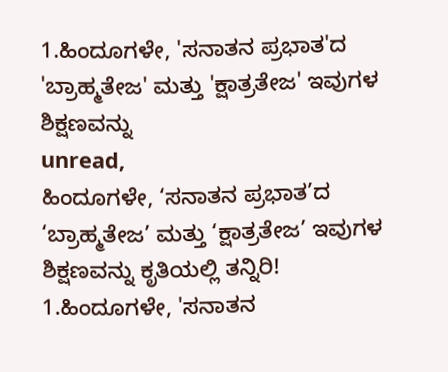1.ಹಿಂದೂಗಳೇ, 'ಸನಾತನ ಪ್ರಭಾತ'ದ 'ಬ್ರಾಹ್ಮತೇಜ' ಮತ್ತು 'ಕ್ಷಾತ್ರತೇಜ' ಇವುಗಳ ಶಿಕ್ಷಣವನ್ನು
unread,
ಹಿಂದೂಗಳೇ, ‘ಸನಾತನ ಪ್ರಭಾತ’ದ ‘ಬ್ರಾಹ್ಮತೇಜ’ ಮತ್ತು ‘ಕ್ಷಾತ್ರತೇಜ’ ಇವುಗಳ ಶಿಕ್ಷಣವನ್ನು ಕೃತಿಯಲ್ಲಿ ತನ್ನಿರಿ!
1.ಹಿಂದೂಗಳೇ, 'ಸನಾತನ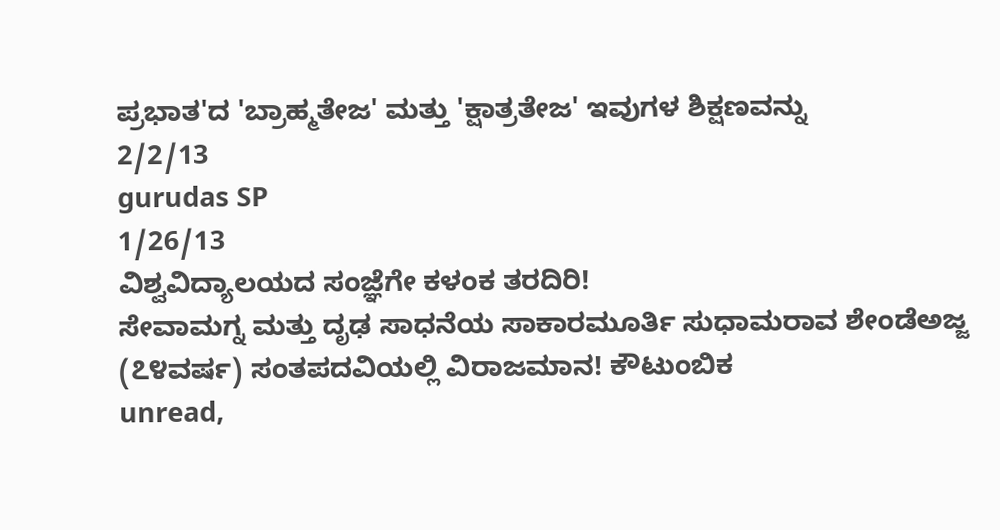ಪ್ರಭಾತ'ದ 'ಬ್ರಾಹ್ಮತೇಜ' ಮತ್ತು 'ಕ್ಷಾತ್ರತೇಜ' ಇವುಗಳ ಶಿಕ್ಷಣವನ್ನು
2/2/13
gurudas SP
1/26/13
ವಿಶ್ವವಿದ್ಯಾಲಯದ ಸಂಜ್ಞೆಗೇ ಕಳಂಕ ತರದಿರಿ!
ಸೇವಾಮಗ್ನ ಮತ್ತು ದೃಢ ಸಾಧನೆಯ ಸಾಕಾರಮೂರ್ತಿ ಸುಧಾಮರಾವ ಶೇಂಡೆಅಜ್ಜ (೭೪ವರ್ಷ) ಸಂತಪದವಿಯಲ್ಲಿ ವಿರಾಜಮಾನ! ಕೌಟುಂಬಿಕ
unread,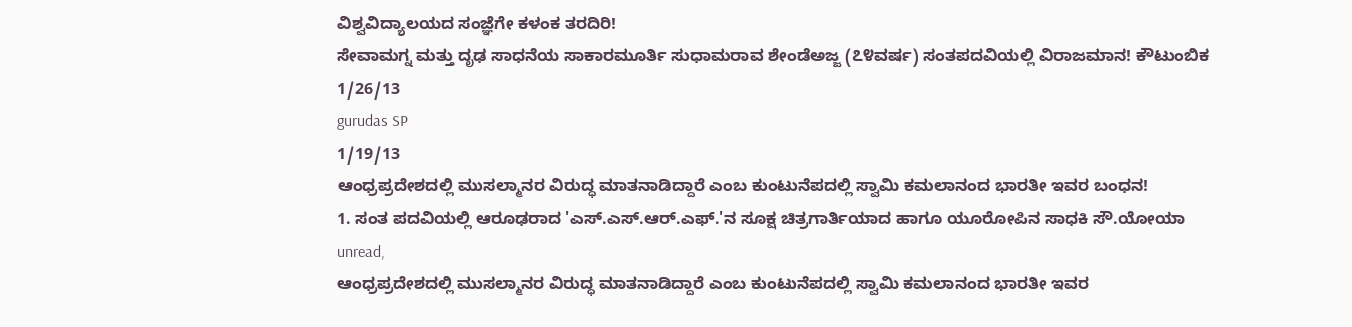ವಿಶ್ವವಿದ್ಯಾಲಯದ ಸಂಜ್ಞೆಗೇ ಕಳಂಕ ತರದಿರಿ!
ಸೇವಾಮಗ್ನ ಮತ್ತು ದೃಢ ಸಾಧನೆಯ ಸಾಕಾರಮೂರ್ತಿ ಸುಧಾಮರಾವ ಶೇಂಡೆಅಜ್ಜ (೭೪ವರ್ಷ) ಸಂತಪದವಿಯಲ್ಲಿ ವಿರಾಜಮಾನ! ಕೌಟುಂಬಿಕ
1/26/13
gurudas SP
1/19/13
ಆಂಧ್ರಪ್ರದೇಶದಲ್ಲಿ ಮುಸಲ್ಮಾನರ ವಿರುದ್ಧ ಮಾತನಾಡಿದ್ದಾರೆ ಎಂಬ ಕುಂಟುನೆಪದಲ್ಲಿ ಸ್ವಾಮಿ ಕಮಲಾನಂದ ಭಾರತೀ ಇವರ ಬಂಧನ!
1. ಸಂತ ಪದವಿಯಲ್ಲಿ ಆರೂಢರಾದ 'ಎಸ್.ಎಸ್.ಆರ್.ಎಫ್.'ನ ಸೂಕ್ಷ ಚಿತ್ರಗಾರ್ತಿಯಾದ ಹಾಗೂ ಯೂರೋಪಿನ ಸಾಧಕಿ ಸೌ.ಯೋಯಾ
unread,
ಆಂಧ್ರಪ್ರದೇಶದಲ್ಲಿ ಮುಸಲ್ಮಾನರ ವಿರುದ್ಧ ಮಾತನಾಡಿದ್ದಾರೆ ಎಂಬ ಕುಂಟುನೆಪದಲ್ಲಿ ಸ್ವಾಮಿ ಕಮಲಾನಂದ ಭಾರತೀ ಇವರ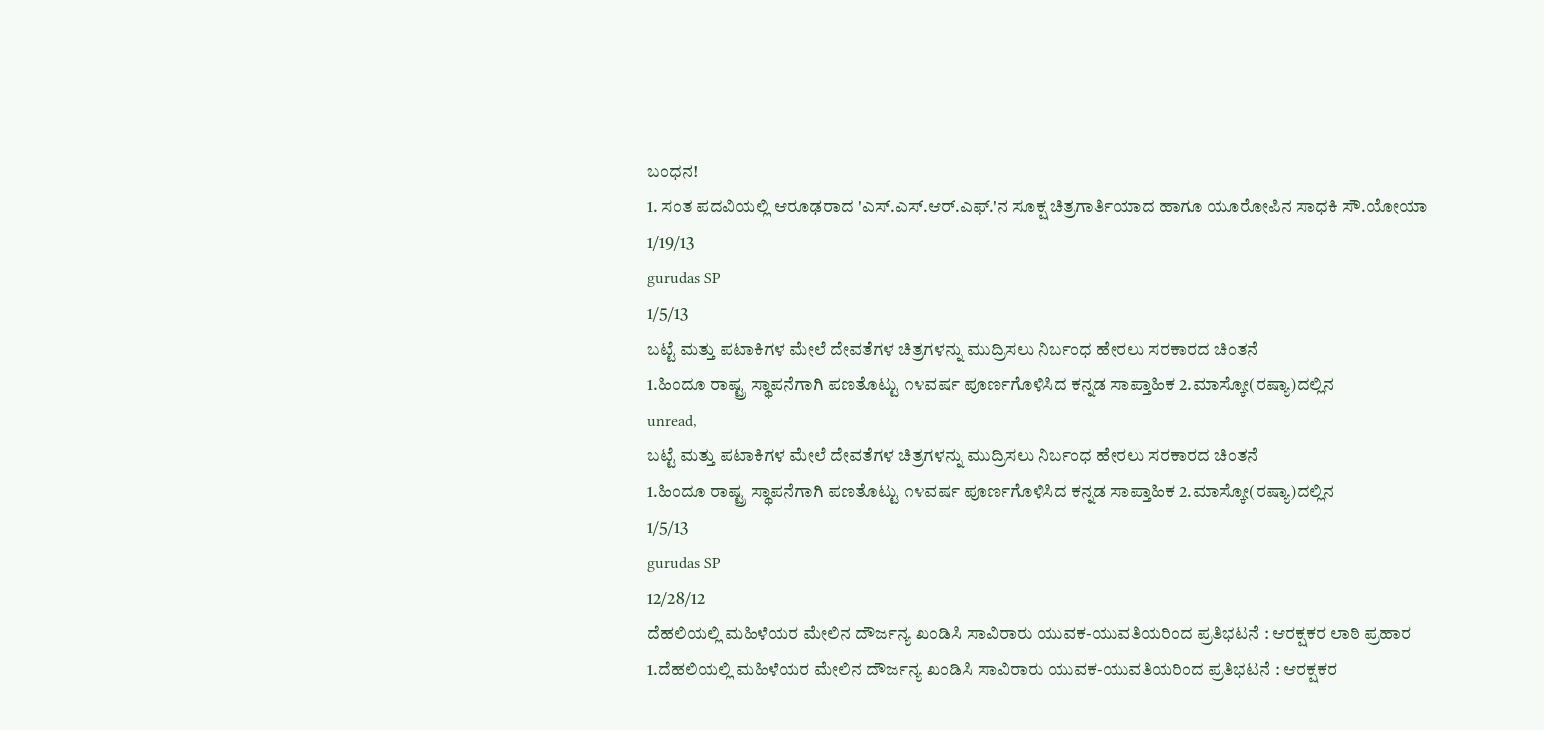ಬಂಧನ!
1. ಸಂತ ಪದವಿಯಲ್ಲಿ ಆರೂಢರಾದ 'ಎಸ್.ಎಸ್.ಆರ್.ಎಫ್.'ನ ಸೂಕ್ಷ ಚಿತ್ರಗಾರ್ತಿಯಾದ ಹಾಗೂ ಯೂರೋಪಿನ ಸಾಧಕಿ ಸೌ.ಯೋಯಾ
1/19/13
gurudas SP
1/5/13
ಬಟ್ಟೆ ಮತ್ತು ಪಟಾಕಿಗಳ ಮೇಲೆ ದೇವತೆಗಳ ಚಿತ್ರಗಳನ್ನು ಮುದ್ರಿಸಲು ನಿರ್ಬಂಧ ಹೇರಲು ಸರಕಾರದ ಚಿಂತನೆ
1.ಹಿಂದೂ ರಾಷ್ಟ್ರ ಸ್ಥಾಪನೆಗಾಗಿ ಪಣತೊಟ್ಟು ೧೪ವರ್ಷ ಪೂರ್ಣಗೊಳಿಸಿದ ಕನ್ನಡ ಸಾಪ್ತಾಹಿಕ 2.ಮಾಸ್ಕೋ(ರಷ್ಯಾ)ದಲ್ಲಿನ
unread,
ಬಟ್ಟೆ ಮತ್ತು ಪಟಾಕಿಗಳ ಮೇಲೆ ದೇವತೆಗಳ ಚಿತ್ರಗಳನ್ನು ಮುದ್ರಿಸಲು ನಿರ್ಬಂಧ ಹೇರಲು ಸರಕಾರದ ಚಿಂತನೆ
1.ಹಿಂದೂ ರಾಷ್ಟ್ರ ಸ್ಥಾಪನೆಗಾಗಿ ಪಣತೊಟ್ಟು ೧೪ವರ್ಷ ಪೂರ್ಣಗೊಳಿಸಿದ ಕನ್ನಡ ಸಾಪ್ತಾಹಿಕ 2.ಮಾಸ್ಕೋ(ರಷ್ಯಾ)ದಲ್ಲಿನ
1/5/13
gurudas SP
12/28/12
ದೆಹಲಿಯಲ್ಲಿ ಮಹಿಳೆಯರ ಮೇಲಿನ ದೌರ್ಜನ್ಯ ಖಂಡಿಸಿ ಸಾವಿರಾರು ಯುವಕ-ಯುವತಿಯರಿಂದ ಪ್ರತಿಭಟನೆ : ಆರಕ್ಷಕರ ಲಾಠಿ ಪ್ರಹಾರ
1.ದೆಹಲಿಯಲ್ಲಿ ಮಹಿಳೆಯರ ಮೇಲಿನ ದೌರ್ಜನ್ಯ ಖಂಡಿಸಿ ಸಾವಿರಾರು ಯುವಕ-ಯುವತಿಯರಿಂದ ಪ್ರತಿಭಟನೆ : ಆರಕ್ಷಕರ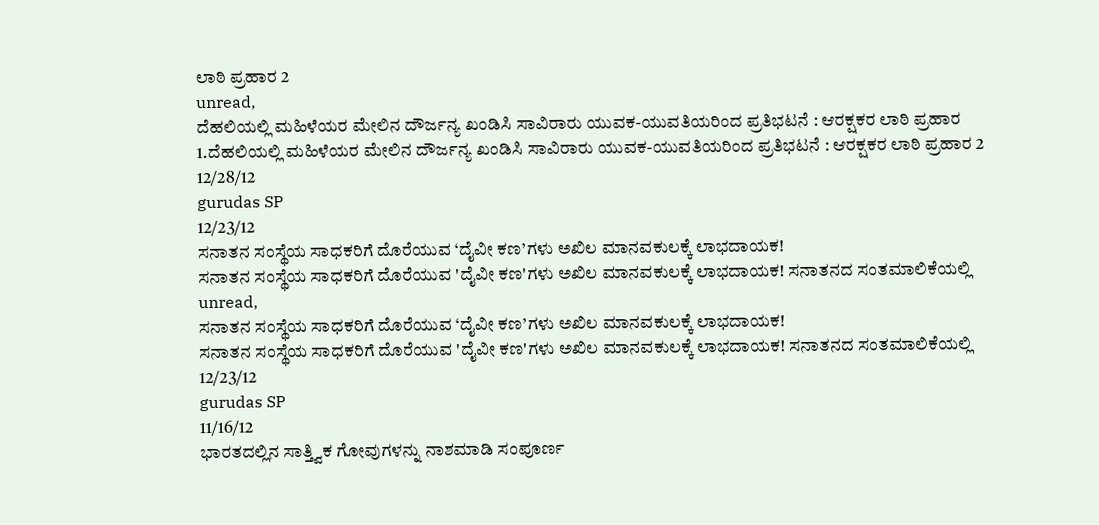ಲಾಠಿ ಪ್ರಹಾರ 2
unread,
ದೆಹಲಿಯಲ್ಲಿ ಮಹಿಳೆಯರ ಮೇಲಿನ ದೌರ್ಜನ್ಯ ಖಂಡಿಸಿ ಸಾವಿರಾರು ಯುವಕ-ಯುವತಿಯರಿಂದ ಪ್ರತಿಭಟನೆ : ಆರಕ್ಷಕರ ಲಾಠಿ ಪ್ರಹಾರ
1.ದೆಹಲಿಯಲ್ಲಿ ಮಹಿಳೆಯರ ಮೇಲಿನ ದೌರ್ಜನ್ಯ ಖಂಡಿಸಿ ಸಾವಿರಾರು ಯುವಕ-ಯುವತಿಯರಿಂದ ಪ್ರತಿಭಟನೆ : ಆರಕ್ಷಕರ ಲಾಠಿ ಪ್ರಹಾರ 2
12/28/12
gurudas SP
12/23/12
ಸನಾತನ ಸಂಸ್ಥೆಯ ಸಾಧಕರಿಗೆ ದೊರೆಯುವ ‘ದೈವೀ ಕಣ’ಗಳು ಅಖಿಲ ಮಾನವಕುಲಕ್ಕೆ ಲಾಭದಾಯಕ!
ಸನಾತನ ಸಂಸ್ಥೆಯ ಸಾಧಕರಿಗೆ ದೊರೆಯುವ 'ದೈವೀ ಕಣ'ಗಳು ಅಖಿಲ ಮಾನವಕುಲಕ್ಕೆ ಲಾಭದಾಯಕ! ಸನಾತನದ ಸಂತಮಾಲಿಕೆಯಲ್ಲಿ
unread,
ಸನಾತನ ಸಂಸ್ಥೆಯ ಸಾಧಕರಿಗೆ ದೊರೆಯುವ ‘ದೈವೀ ಕಣ’ಗಳು ಅಖಿಲ ಮಾನವಕುಲಕ್ಕೆ ಲಾಭದಾಯಕ!
ಸನಾತನ ಸಂಸ್ಥೆಯ ಸಾಧಕರಿಗೆ ದೊರೆಯುವ 'ದೈವೀ ಕಣ'ಗಳು ಅಖಿಲ ಮಾನವಕುಲಕ್ಕೆ ಲಾಭದಾಯಕ! ಸನಾತನದ ಸಂತಮಾಲಿಕೆಯಲ್ಲಿ
12/23/12
gurudas SP
11/16/12
ಭಾರತದಲ್ಲಿನ ಸಾತ್ತ್ವಿಕ ಗೋವುಗಳನ್ನು ನಾಶಮಾಡಿ ಸಂಪೂರ್ಣ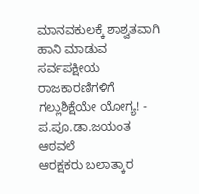ಮಾನವಕುಲಕ್ಕೆ ಶಾಶ್ವತವಾಗಿ ಹಾನಿ ಮಾಡುವ ಸರ್ವಪಕ್ಷೀಯ ರಾಜಕಾರಣಿಗಳಿಗೆ ಗಲ್ಲುಶಿಕ್ಷೆಯೇ ಯೋಗ್ಯ! - ಪ.ಪೂ.ಡಾ.ಜಯಂತ ಆಠವಲೆ
ಆರಕ್ಷಕರು ಬಲಾತ್ಕಾರ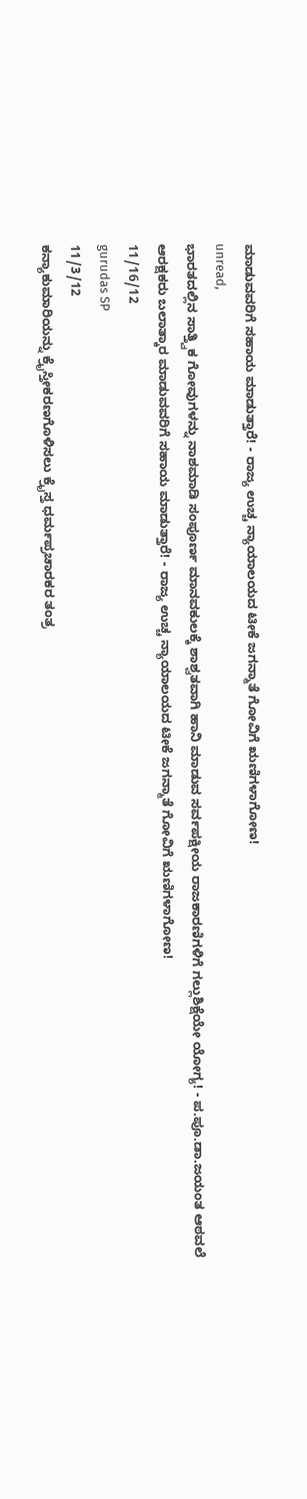ಮಾಡುವವರಿಗೆ ಸಹಾಯ ಮಾಡುತ್ತಾರೆ! - ರಾಜ್ಯ ಉಚ್ಚ ನ್ಯಾಯಾಲಯದ ಟೀಕೆ ಜಗನ್ಮಾತೆ ಗೋವಿಗೆ ಋಣಿಗಳಾಗೋಣ!
unread,
ಭಾರತದಲ್ಲಿನ ಸಾತ್ತ್ವಿಕ ಗೋವುಗಳನ್ನು ನಾಶಮಾಡಿ ಸಂಪೂರ್ಣ ಮಾನವಕುಲಕ್ಕೆ ಶಾಶ್ವತವಾಗಿ ಹಾನಿ ಮಾಡುವ ಸರ್ವಪಕ್ಷೀಯ ರಾಜಕಾರಣಿಗಳಿಗೆ ಗಲ್ಲುಶಿಕ್ಷೆಯೇ ಯೋಗ್ಯ! - ಪ.ಪೂ.ಡಾ.ಜಯಂತ ಆಠವಲೆ
ಆರಕ್ಷಕರು ಬಲಾತ್ಕಾರ ಮಾಡುವವರಿಗೆ ಸಹಾಯ ಮಾಡುತ್ತಾರೆ! - ರಾಜ್ಯ ಉಚ್ಚ ನ್ಯಾಯಾಲಯದ ಟೀಕೆ ಜಗನ್ಮಾತೆ ಗೋವಿಗೆ ಋಣಿಗಳಾಗೋಣ!
11/16/12
gurudas SP
11/3/12
ಕನ್ಯಾಕುಮಾರಿಯನ್ನು ಕ್ರೈಸ್ತೀಕರಣಗೊಳಿಸಲು ಕ್ರೈಸ್ತ ಧರ್ಮಪ್ರಚಾರಕರ ತಂತ್ರ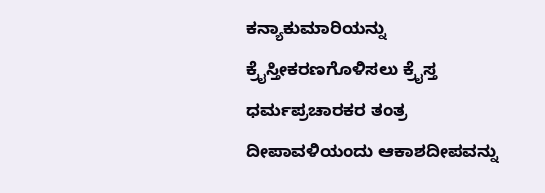ಕನ್ಯಾಕುಮಾರಿಯನ್ನು ಕ್ರೈಸ್ತೀಕರಣಗೊಳಿಸಲು ಕ್ರೈಸ್ತ ಧರ್ಮಪ್ರಚಾರಕರ ತಂತ್ರ ದೀಪಾವಳಿಯಂದು ಆಕಾಶದೀಪವನ್ನು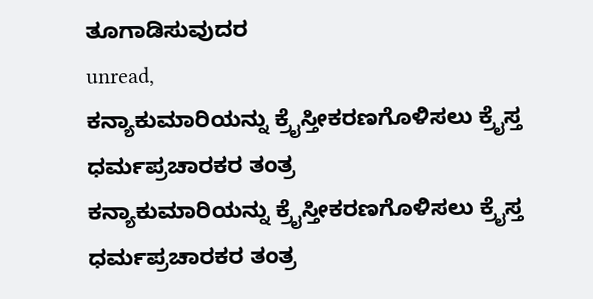ತೂಗಾಡಿಸುವುದರ
unread,
ಕನ್ಯಾಕುಮಾರಿಯನ್ನು ಕ್ರೈಸ್ತೀಕರಣಗೊಳಿಸಲು ಕ್ರೈಸ್ತ ಧರ್ಮಪ್ರಚಾರಕರ ತಂತ್ರ
ಕನ್ಯಾಕುಮಾರಿಯನ್ನು ಕ್ರೈಸ್ತೀಕರಣಗೊಳಿಸಲು ಕ್ರೈಸ್ತ ಧರ್ಮಪ್ರಚಾರಕರ ತಂತ್ರ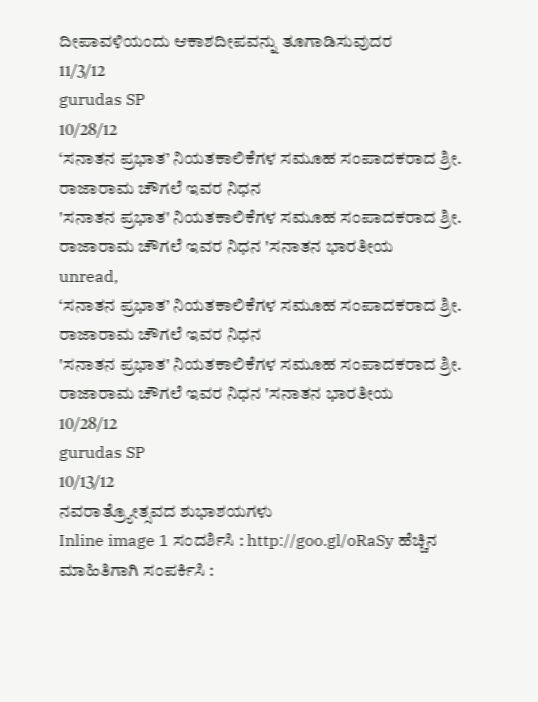ದೀಪಾವಳಿಯಂದು ಆಕಾಶದೀಪವನ್ನು ತೂಗಾಡಿಸುವುದರ
11/3/12
gurudas SP
10/28/12
‘ಸನಾತನ ಪ್ರಭಾತ’ ನಿಯತಕಾಲಿಕೆಗಳ ಸಮೂಹ ಸಂಪಾದಕರಾದ ಶ್ರೀ. ರಾಜಾರಾಮ ಚೌಗಲೆ ಇವರ ನಿಧನ
'ಸನಾತನ ಪ್ರಭಾತ' ನಿಯತಕಾಲಿಕೆಗಳ ಸಮೂಹ ಸಂಪಾದಕರಾದ ಶ್ರೀ. ರಾಜಾರಾಮ ಚೌಗಲೆ ಇವರ ನಿಧನ 'ಸನಾತನ ಭಾರತೀಯ
unread,
‘ಸನಾತನ ಪ್ರಭಾತ’ ನಿಯತಕಾಲಿಕೆಗಳ ಸಮೂಹ ಸಂಪಾದಕರಾದ ಶ್ರೀ. ರಾಜಾರಾಮ ಚೌಗಲೆ ಇವರ ನಿಧನ
'ಸನಾತನ ಪ್ರಭಾತ' ನಿಯತಕಾಲಿಕೆಗಳ ಸಮೂಹ ಸಂಪಾದಕರಾದ ಶ್ರೀ. ರಾಜಾರಾಮ ಚೌಗಲೆ ಇವರ ನಿಧನ 'ಸನಾತನ ಭಾರತೀಯ
10/28/12
gurudas SP
10/13/12
ನವರಾತ್ರ್ಯೋತ್ಸವದ ಶುಭಾಶಯಗಳು
Inline image 1 ಸಂದರ್ಶಿಸಿ : http://goo.gl/oRaSy ಹೆಚ್ಚಿನ ಮಾಹಿತಿಗಾಗಿ ಸಂಪರ್ಕಿಸಿ :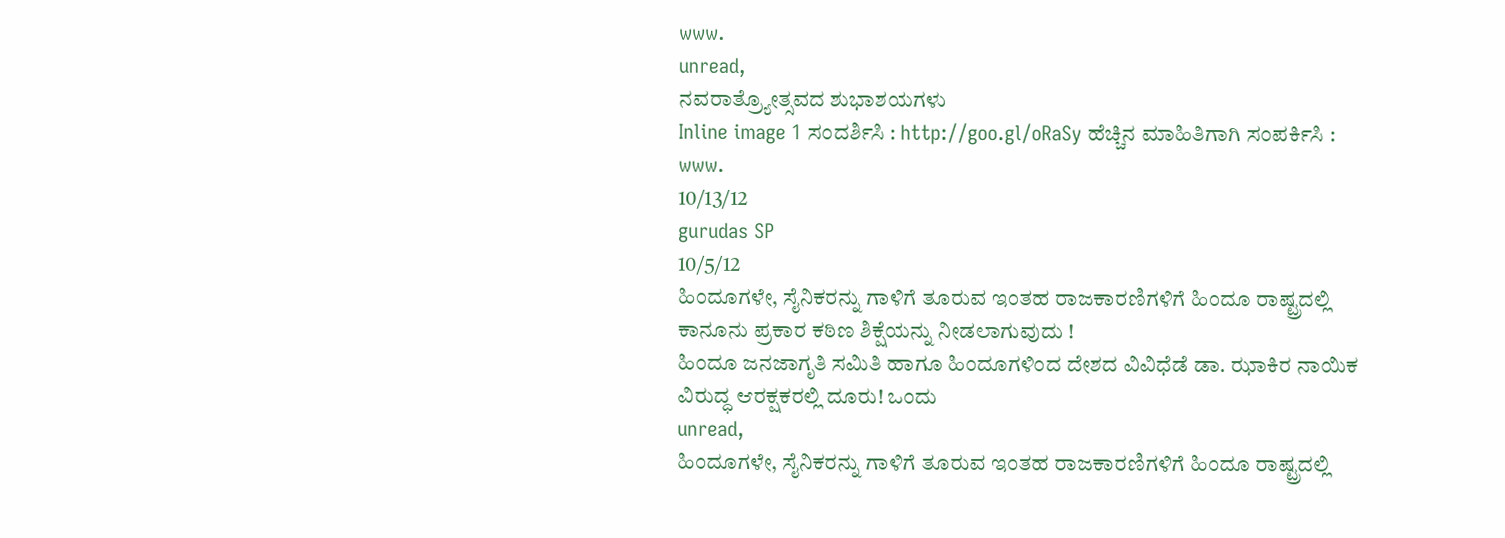www.
unread,
ನವರಾತ್ರ್ಯೋತ್ಸವದ ಶುಭಾಶಯಗಳು
Inline image 1 ಸಂದರ್ಶಿಸಿ : http://goo.gl/oRaSy ಹೆಚ್ಚಿನ ಮಾಹಿತಿಗಾಗಿ ಸಂಪರ್ಕಿಸಿ : www.
10/13/12
gurudas SP
10/5/12
ಹಿಂದೂಗಳೇ, ಸೈನಿಕರನ್ನು ಗಾಳಿಗೆ ತೂರುವ ಇಂತಹ ರಾಜಕಾರಣಿಗಳಿಗೆ ಹಿಂದೂ ರಾಷ್ಟ್ರದಲ್ಲಿ ಕಾನೂನು ಪ್ರಕಾರ ಕಠಿಣ ಶಿಕ್ಷೆಯನ್ನು ನೀಡಲಾಗುವುದು !
ಹಿಂದೂ ಜನಜಾಗೃತಿ ಸಮಿತಿ ಹಾಗೂ ಹಿಂದೂಗಳಿಂದ ದೇಶದ ವಿವಿಧೆಡೆ ಡಾ. ಝಾಕಿರ ನಾಯಿಕ ವಿರುದ್ಧ ಆರಕ್ಷಕರಲ್ಲಿ ದೂರು! ಒಂದು
unread,
ಹಿಂದೂಗಳೇ, ಸೈನಿಕರನ್ನು ಗಾಳಿಗೆ ತೂರುವ ಇಂತಹ ರಾಜಕಾರಣಿಗಳಿಗೆ ಹಿಂದೂ ರಾಷ್ಟ್ರದಲ್ಲಿ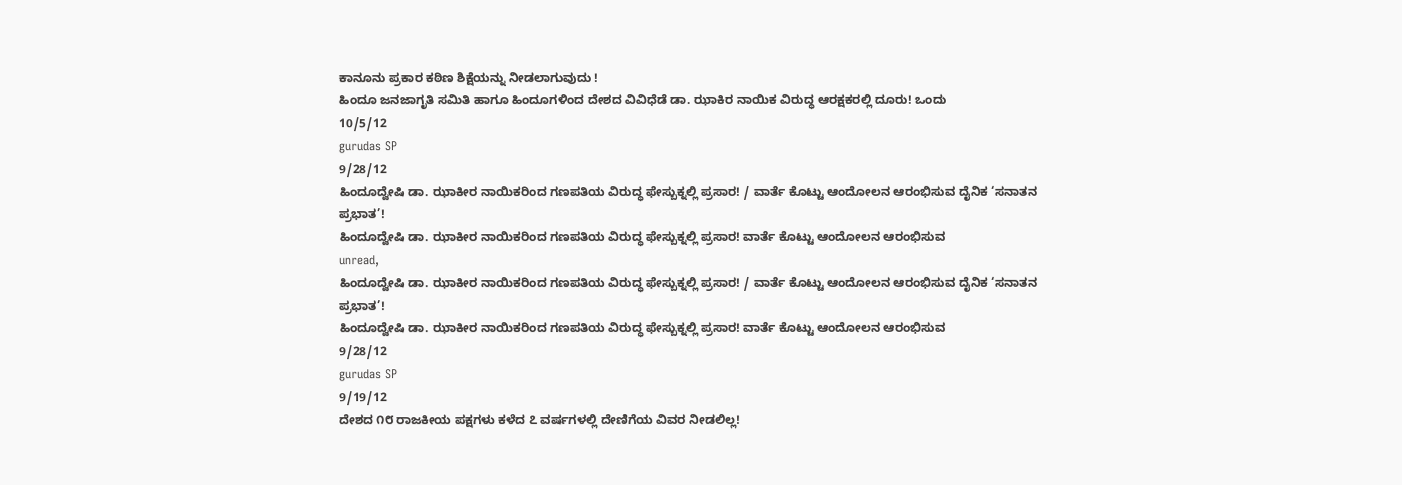ಕಾನೂನು ಪ್ರಕಾರ ಕಠಿಣ ಶಿಕ್ಷೆಯನ್ನು ನೀಡಲಾಗುವುದು !
ಹಿಂದೂ ಜನಜಾಗೃತಿ ಸಮಿತಿ ಹಾಗೂ ಹಿಂದೂಗಳಿಂದ ದೇಶದ ವಿವಿಧೆಡೆ ಡಾ. ಝಾಕಿರ ನಾಯಿಕ ವಿರುದ್ಧ ಆರಕ್ಷಕರಲ್ಲಿ ದೂರು! ಒಂದು
10/5/12
gurudas SP
9/28/12
ಹಿಂದೂದ್ವೇಷಿ ಡಾ. ಝಾಕೀರ ನಾಯಿಕರಿಂದ ಗಣಪತಿಯ ವಿರುದ್ಧ ಫೇಸ್ಬುಕ್ನಲ್ಲಿ ಪ್ರಸಾರ! / ವಾರ್ತೆ ಕೊಟ್ಟು ಆಂದೋಲನ ಆರಂಭಿಸುವ ದೈನಿಕ ‘ಸನಾತನ ಪ್ರಭಾತ’!
ಹಿಂದೂದ್ವೇಷಿ ಡಾ. ಝಾಕೀರ ನಾಯಿಕರಿಂದ ಗಣಪತಿಯ ವಿರುದ್ಧ ಫೇಸ್ಬುಕ್ನಲ್ಲಿ ಪ್ರಸಾರ! ವಾರ್ತೆ ಕೊಟ್ಟು ಆಂದೋಲನ ಆರಂಭಿಸುವ
unread,
ಹಿಂದೂದ್ವೇಷಿ ಡಾ. ಝಾಕೀರ ನಾಯಿಕರಿಂದ ಗಣಪತಿಯ ವಿರುದ್ಧ ಫೇಸ್ಬುಕ್ನಲ್ಲಿ ಪ್ರಸಾರ! / ವಾರ್ತೆ ಕೊಟ್ಟು ಆಂದೋಲನ ಆರಂಭಿಸುವ ದೈನಿಕ ‘ಸನಾತನ ಪ್ರಭಾತ’!
ಹಿಂದೂದ್ವೇಷಿ ಡಾ. ಝಾಕೀರ ನಾಯಿಕರಿಂದ ಗಣಪತಿಯ ವಿರುದ್ಧ ಫೇಸ್ಬುಕ್ನಲ್ಲಿ ಪ್ರಸಾರ! ವಾರ್ತೆ ಕೊಟ್ಟು ಆಂದೋಲನ ಆರಂಭಿಸುವ
9/28/12
gurudas SP
9/19/12
ದೇಶದ ೧೮ ರಾಜಕೀಯ ಪಕ್ಷಗಳು ಕಳೆದ ೭ ವರ್ಷಗಳಲ್ಲಿ ದೇಣಿಗೆಯ ವಿವರ ನೀಡಲಿಲ್ಲ!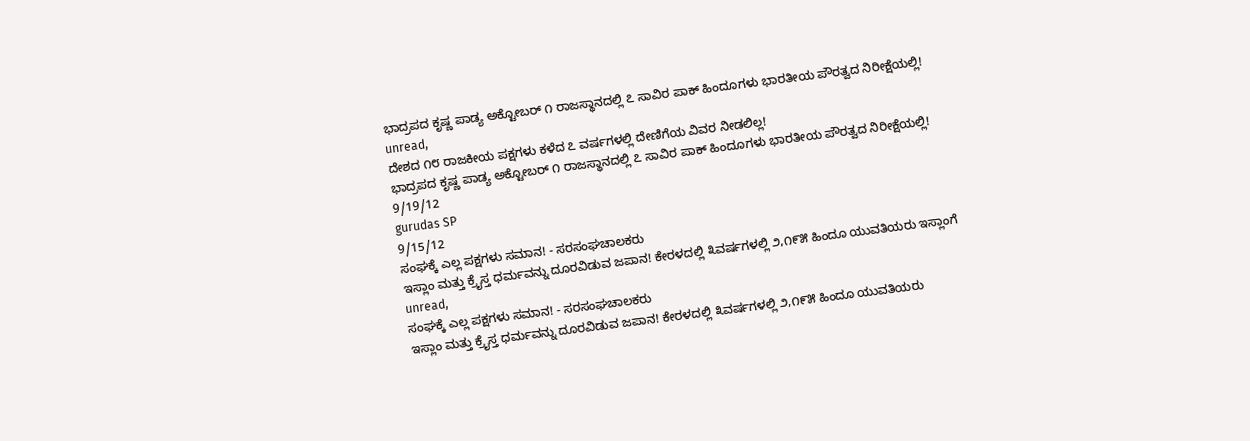ಭಾದ್ರಪದ ಕೃಷ್ಣ ಪಾಡ್ಯ ಅಕ್ಟೋಬರ್ ೧ ರಾಜಸ್ಥಾನದಲ್ಲಿ ೭ ಸಾವಿರ ಪಾಕ್ ಹಿಂದೂಗಳು ಭಾರತೀಯ ಪೌರತ್ವದ ನಿರೀಕ್ಷೆಯಲ್ಲಿ!
unread,
ದೇಶದ ೧೮ ರಾಜಕೀಯ ಪಕ್ಷಗಳು ಕಳೆದ ೭ ವರ್ಷಗಳಲ್ಲಿ ದೇಣಿಗೆಯ ವಿವರ ನೀಡಲಿಲ್ಲ!
ಭಾದ್ರಪದ ಕೃಷ್ಣ ಪಾಡ್ಯ ಅಕ್ಟೋಬರ್ ೧ ರಾಜಸ್ಥಾನದಲ್ಲಿ ೭ ಸಾವಿರ ಪಾಕ್ ಹಿಂದೂಗಳು ಭಾರತೀಯ ಪೌರತ್ವದ ನಿರೀಕ್ಷೆಯಲ್ಲಿ!
9/19/12
gurudas SP
9/15/12
ಸಂಘಕ್ಕೆ ಎಲ್ಲ ಪಕ್ಷಗಳು ಸಮಾನ! - ಸರಸಂಘಚಾಲಕರು
ಇಸ್ಲಾಂ ಮತ್ತು ಕ್ರೈಸ್ತ ಧರ್ಮವನ್ನು ದೂರವಿಡುವ ಜಪಾನ! ಕೇರಳದಲ್ಲಿ ೩ವರ್ಷಗಳಲ್ಲಿ ೨,೧೯೫ ಹಿಂದೂ ಯುವತಿಯರು ಇಸ್ಲಾಂಗೆ
unread,
ಸಂಘಕ್ಕೆ ಎಲ್ಲ ಪಕ್ಷಗಳು ಸಮಾನ! - ಸರಸಂಘಚಾಲಕರು
ಇಸ್ಲಾಂ ಮತ್ತು ಕ್ರೈಸ್ತ ಧರ್ಮವನ್ನು ದೂರವಿಡುವ ಜಪಾನ! ಕೇರಳದಲ್ಲಿ ೩ವರ್ಷಗಳಲ್ಲಿ ೨,೧೯೫ ಹಿಂದೂ ಯುವತಿಯರು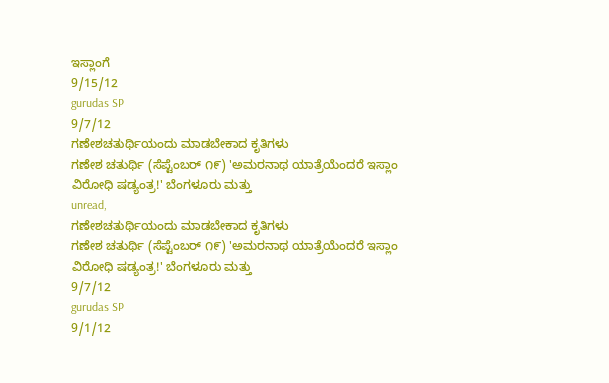ಇಸ್ಲಾಂಗೆ
9/15/12
gurudas SP
9/7/12
ಗಣೇಶಚತುರ್ಥಿಯಂದು ಮಾಡಬೇಕಾದ ಕೃತಿಗಳು
ಗಣೇಶ ಚತುರ್ಥಿ (ಸೆಪ್ಟೆಂಬರ್ ೧೯) 'ಅಮರನಾಥ ಯಾತ್ರೆಯೆಂದರೆ ಇಸ್ಲಾಂ ವಿರೋಧಿ ಷಡ್ಯಂತ್ರ!' ಬೆಂಗಳೂರು ಮತ್ತು
unread,
ಗಣೇಶಚತುರ್ಥಿಯಂದು ಮಾಡಬೇಕಾದ ಕೃತಿಗಳು
ಗಣೇಶ ಚತುರ್ಥಿ (ಸೆಪ್ಟೆಂಬರ್ ೧೯) 'ಅಮರನಾಥ ಯಾತ್ರೆಯೆಂದರೆ ಇಸ್ಲಾಂ ವಿರೋಧಿ ಷಡ್ಯಂತ್ರ!' ಬೆಂಗಳೂರು ಮತ್ತು
9/7/12
gurudas SP
9/1/12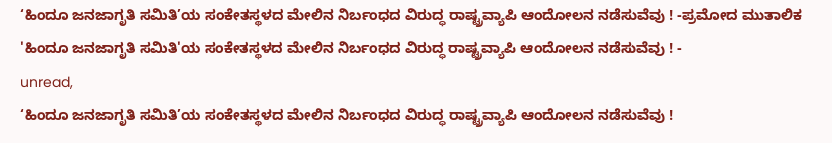‘ಹಿಂದೂ ಜನಜಾಗೃತಿ ಸಮಿತಿ’ಯ ಸಂಕೇತಸ್ಥಳದ ಮೇಲಿನ ನಿರ್ಬಂಧದ ವಿರುದ್ಧ ರಾಷ್ಟ್ರವ್ಯಾಪಿ ಆಂದೋಲನ ನಡೆಸುವೆವು ! -ಪ್ರಮೋದ ಮುತಾಲಿಕ
'ಹಿಂದೂ ಜನಜಾಗೃತಿ ಸಮಿತಿ'ಯ ಸಂಕೇತಸ್ಥಳದ ಮೇಲಿನ ನಿರ್ಬಂಧದ ವಿರುದ್ಧ ರಾಷ್ಟ್ರವ್ಯಾಪಿ ಆಂದೋಲನ ನಡೆಸುವೆವು ! -
unread,
‘ಹಿಂದೂ ಜನಜಾಗೃತಿ ಸಮಿತಿ’ಯ ಸಂಕೇತಸ್ಥಳದ ಮೇಲಿನ ನಿರ್ಬಂಧದ ವಿರುದ್ಧ ರಾಷ್ಟ್ರವ್ಯಾಪಿ ಆಂದೋಲನ ನಡೆಸುವೆವು !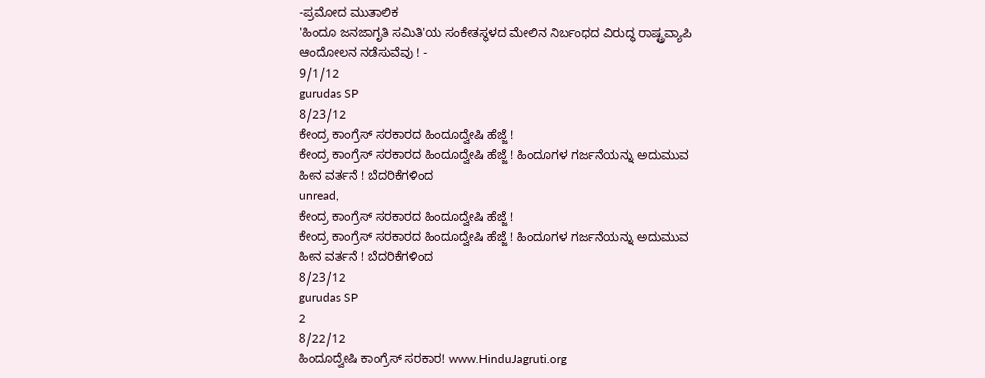-ಪ್ರಮೋದ ಮುತಾಲಿಕ
'ಹಿಂದೂ ಜನಜಾಗೃತಿ ಸಮಿತಿ'ಯ ಸಂಕೇತಸ್ಥಳದ ಮೇಲಿನ ನಿರ್ಬಂಧದ ವಿರುದ್ಧ ರಾಷ್ಟ್ರವ್ಯಾಪಿ ಆಂದೋಲನ ನಡೆಸುವೆವು ! -
9/1/12
gurudas SP
8/23/12
ಕೇಂದ್ರ ಕಾಂಗ್ರೆಸ್ ಸರಕಾರದ ಹಿಂದೂದ್ವೇಷಿ ಹೆಜ್ಜೆ !
ಕೇಂದ್ರ ಕಾಂಗ್ರೆಸ್ ಸರಕಾರದ ಹಿಂದೂದ್ವೇಷಿ ಹೆಜ್ಜೆ ! ಹಿಂದೂಗಳ ಗರ್ಜನೆಯನ್ನು ಅದುಮುವ ಹೀನ ವರ್ತನೆ ! ಬೆದರಿಕೆಗಳಿಂದ
unread,
ಕೇಂದ್ರ ಕಾಂಗ್ರೆಸ್ ಸರಕಾರದ ಹಿಂದೂದ್ವೇಷಿ ಹೆಜ್ಜೆ !
ಕೇಂದ್ರ ಕಾಂಗ್ರೆಸ್ ಸರಕಾರದ ಹಿಂದೂದ್ವೇಷಿ ಹೆಜ್ಜೆ ! ಹಿಂದೂಗಳ ಗರ್ಜನೆಯನ್ನು ಅದುಮುವ ಹೀನ ವರ್ತನೆ ! ಬೆದರಿಕೆಗಳಿಂದ
8/23/12
gurudas SP
2
8/22/12
ಹಿಂದೂದ್ವೇಷಿ ಕಾಂಗ್ರೆಸ್ ಸರಕಾರ! www.HinduJagruti.org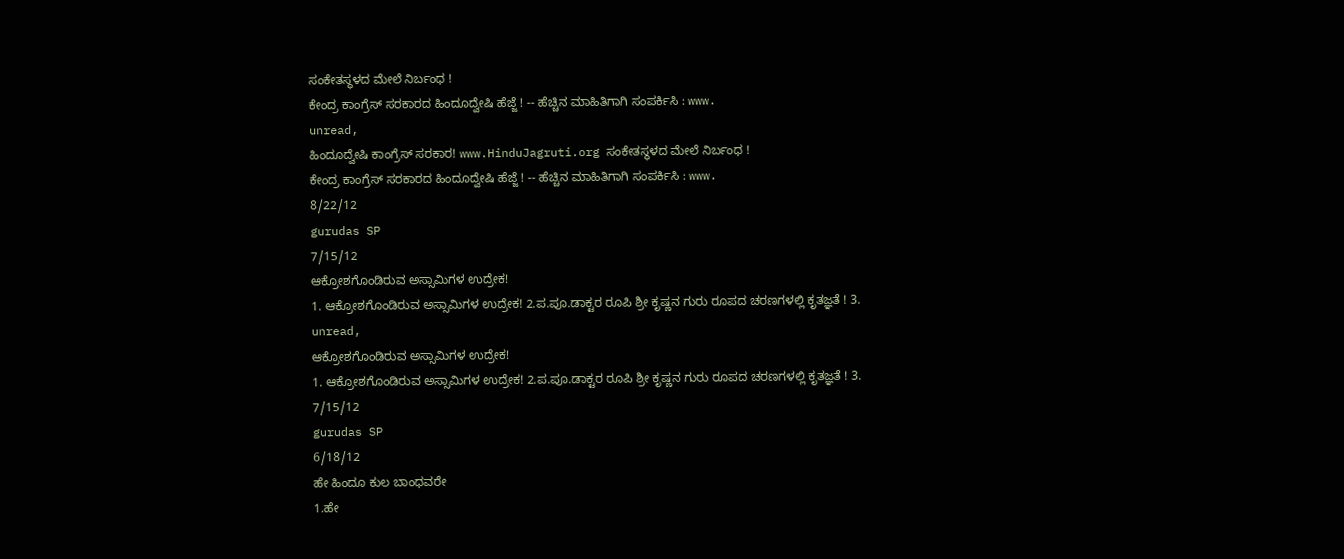ಸಂಕೇತಸ್ಥಳದ ಮೇಲೆ ನಿರ್ಬಂಧ !
ಕೇಂದ್ರ ಕಾಂಗ್ರೆಸ್ ಸರಕಾರದ ಹಿಂದೂದ್ವೇಷಿ ಹೆಜ್ಜೆ ! -- ಹೆಚ್ಚಿನ ಮಾಹಿತಿಗಾಗಿ ಸಂಪರ್ಕಿಸಿ : www.
unread,
ಹಿಂದೂದ್ವೇಷಿ ಕಾಂಗ್ರೆಸ್ ಸರಕಾರ! www.HinduJagruti.org ಸಂಕೇತಸ್ಥಳದ ಮೇಲೆ ನಿರ್ಬಂಧ !
ಕೇಂದ್ರ ಕಾಂಗ್ರೆಸ್ ಸರಕಾರದ ಹಿಂದೂದ್ವೇಷಿ ಹೆಜ್ಜೆ ! -- ಹೆಚ್ಚಿನ ಮಾಹಿತಿಗಾಗಿ ಸಂಪರ್ಕಿಸಿ : www.
8/22/12
gurudas SP
7/15/12
ಆಕ್ರೋಶಗೊಂಡಿರುವ ಅಸ್ಸಾಮಿಗಳ ಉದ್ರೇಕ!
1. ಆಕ್ರೋಶಗೊಂಡಿರುವ ಅಸ್ಸಾಮಿಗಳ ಉದ್ರೇಕ! 2.ಪ.ಪೂ.ಡಾಕ್ಟರ ರೂಪಿ ಶ್ರೀ ಕೃಷ್ಣನ ಗುರು ರೂಪದ ಚರಣಗಳಲ್ಲಿ ಕೃತಜ್ಞತೆ ! 3.
unread,
ಆಕ್ರೋಶಗೊಂಡಿರುವ ಅಸ್ಸಾಮಿಗಳ ಉದ್ರೇಕ!
1. ಆಕ್ರೋಶಗೊಂಡಿರುವ ಅಸ್ಸಾಮಿಗಳ ಉದ್ರೇಕ! 2.ಪ.ಪೂ.ಡಾಕ್ಟರ ರೂಪಿ ಶ್ರೀ ಕೃಷ್ಣನ ಗುರು ರೂಪದ ಚರಣಗಳಲ್ಲಿ ಕೃತಜ್ಞತೆ ! 3.
7/15/12
gurudas SP
6/18/12
ಹೇ ಹಿಂದೂ ಕುಲ ಬಾಂಧವರೇ
1.ಹೇ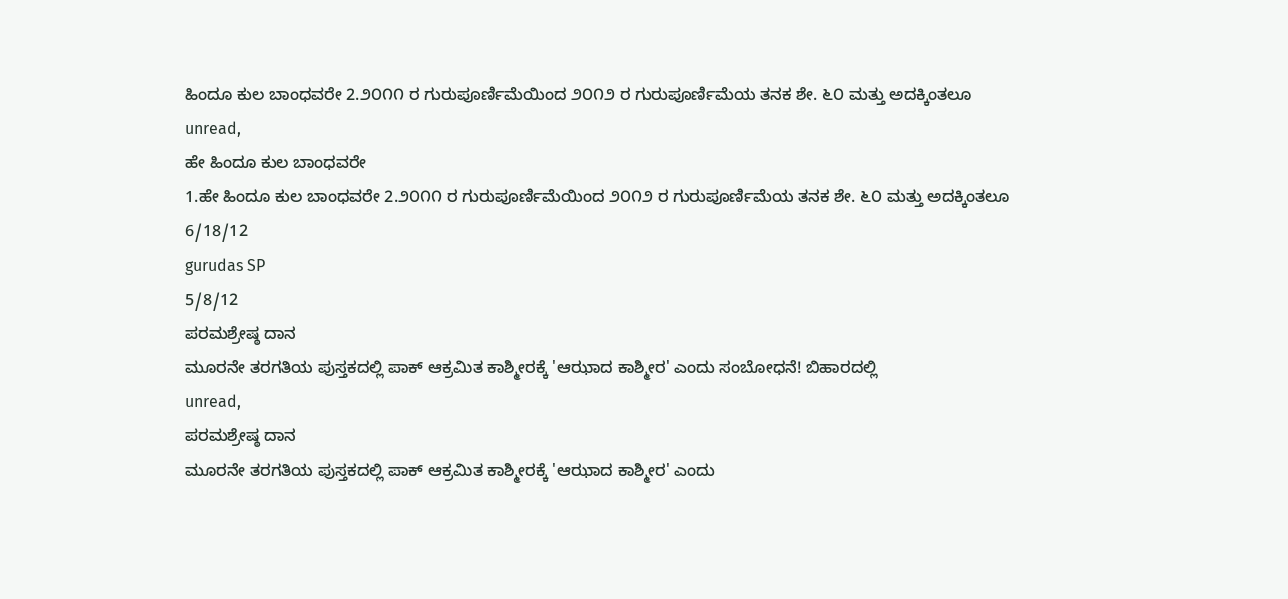ಹಿಂದೂ ಕುಲ ಬಾಂಧವರೇ 2.೨೦೧೧ ರ ಗುರುಪೂರ್ಣಿಮೆಯಿಂದ ೨೦೧೨ ರ ಗುರುಪೂರ್ಣಿಮೆಯ ತನಕ ಶೇ. ೬೦ ಮತ್ತು ಅದಕ್ಕಿಂತಲೂ
unread,
ಹೇ ಹಿಂದೂ ಕುಲ ಬಾಂಧವರೇ
1.ಹೇ ಹಿಂದೂ ಕುಲ ಬಾಂಧವರೇ 2.೨೦೧೧ ರ ಗುರುಪೂರ್ಣಿಮೆಯಿಂದ ೨೦೧೨ ರ ಗುರುಪೂರ್ಣಿಮೆಯ ತನಕ ಶೇ. ೬೦ ಮತ್ತು ಅದಕ್ಕಿಂತಲೂ
6/18/12
gurudas SP
5/8/12
ಪರಮಶ್ರೇಷ್ಠ ದಾನ
ಮೂರನೇ ತರಗತಿಯ ಪುಸ್ತಕದಲ್ಲಿ ಪಾಕ್ ಆಕ್ರಮಿತ ಕಾಶ್ಮೀರಕ್ಕೆ 'ಆಝಾದ ಕಾಶ್ಮೀರ' ಎಂದು ಸಂಬೋಧನೆ! ಬಿಹಾರದಲ್ಲಿ
unread,
ಪರಮಶ್ರೇಷ್ಠ ದಾನ
ಮೂರನೇ ತರಗತಿಯ ಪುಸ್ತಕದಲ್ಲಿ ಪಾಕ್ ಆಕ್ರಮಿತ ಕಾಶ್ಮೀರಕ್ಕೆ 'ಆಝಾದ ಕಾಶ್ಮೀರ' ಎಂದು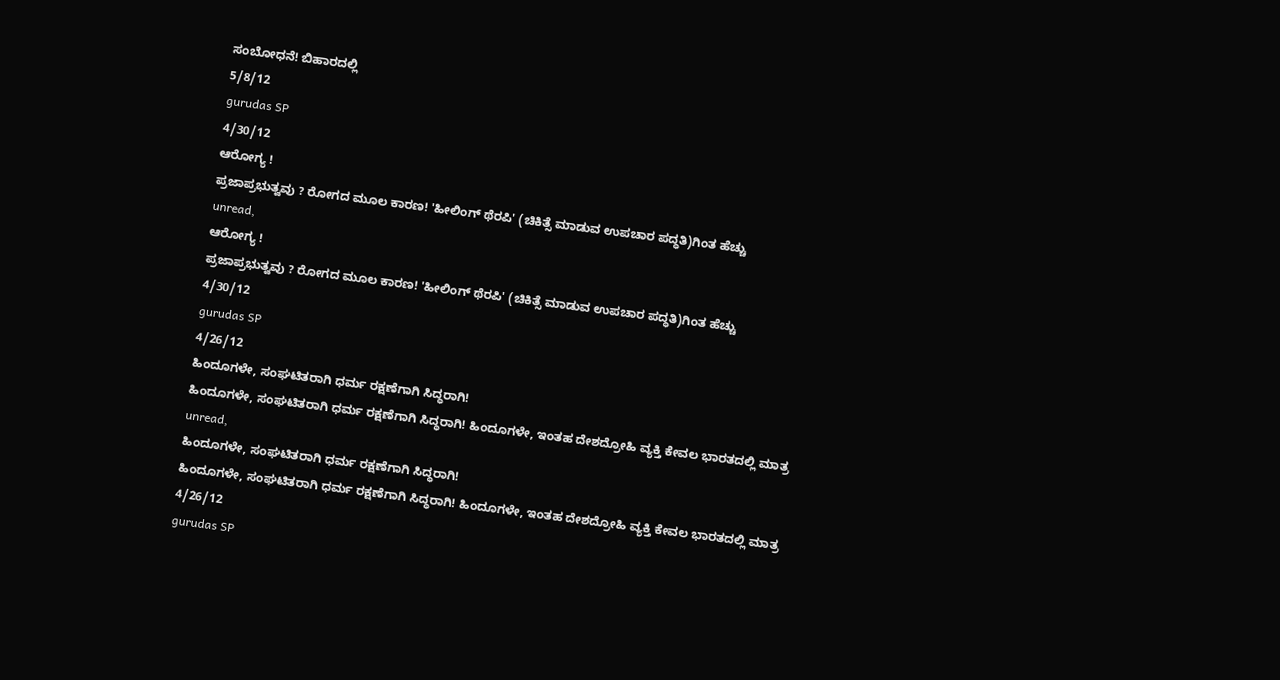ಸಂಬೋಧನೆ! ಬಿಹಾರದಲ್ಲಿ
5/8/12
gurudas SP
4/30/12
ಆರೋಗ್ಯ !
ಪ್ರಜಾಪ್ರಭುತ್ವವು ? ರೋಗದ ಮೂಲ ಕಾರಣ! 'ಹೀಲಿಂಗ್ ಥೆರಪಿ' (ಚಿಕಿತ್ಸೆ ಮಾಡುವ ಉಪಚಾರ ಪದ್ಧತಿ)ಗಿಂತ ಹೆಚ್ಚು
unread,
ಆರೋಗ್ಯ !
ಪ್ರಜಾಪ್ರಭುತ್ವವು ? ರೋಗದ ಮೂಲ ಕಾರಣ! 'ಹೀಲಿಂಗ್ ಥೆರಪಿ' (ಚಿಕಿತ್ಸೆ ಮಾಡುವ ಉಪಚಾರ ಪದ್ಧತಿ)ಗಿಂತ ಹೆಚ್ಚು
4/30/12
gurudas SP
4/26/12
ಹಿಂದೂಗಳೇ, ಸಂಘಟಿತರಾಗಿ ಧರ್ಮ ರಕ್ಷಣೆಗಾಗಿ ಸಿದ್ಧರಾಗಿ!
ಹಿಂದೂಗಳೇ, ಸಂಘಟಿತರಾಗಿ ಧರ್ಮ ರಕ್ಷಣೆಗಾಗಿ ಸಿದ್ಧರಾಗಿ! ಹಿಂದೂಗಳೇ, ಇಂತಹ ದೇಶದ್ರೋಹಿ ವ್ಯಕ್ತಿ ಕೇವಲ ಭಾರತದಲ್ಲಿ ಮಾತ್ರ
unread,
ಹಿಂದೂಗಳೇ, ಸಂಘಟಿತರಾಗಿ ಧರ್ಮ ರಕ್ಷಣೆಗಾಗಿ ಸಿದ್ಧರಾಗಿ!
ಹಿಂದೂಗಳೇ, ಸಂಘಟಿತರಾಗಿ ಧರ್ಮ ರಕ್ಷಣೆಗಾಗಿ ಸಿದ್ಧರಾಗಿ! ಹಿಂದೂಗಳೇ, ಇಂತಹ ದೇಶದ್ರೋಹಿ ವ್ಯಕ್ತಿ ಕೇವಲ ಭಾರತದಲ್ಲಿ ಮಾತ್ರ
4/26/12
gurudas SP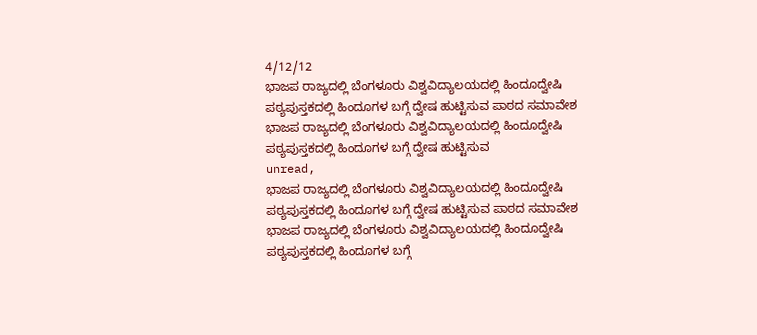4/12/12
ಭಾಜಪ ರಾಜ್ಯದಲ್ಲಿ ಬೆಂಗಳೂರು ವಿಶ್ವವಿದ್ಯಾಲಯದಲ್ಲಿ ಹಿಂದೂದ್ವೇಷಿ ಪಠ್ಯಪುಸ್ತಕದಲ್ಲಿ ಹಿಂದೂಗಳ ಬಗ್ಗೆ ದ್ವೇಷ ಹುಟ್ಟಿಸುವ ಪಾಠದ ಸಮಾವೇಶ
ಭಾಜಪ ರಾಜ್ಯದಲ್ಲಿ ಬೆಂಗಳೂರು ವಿಶ್ವವಿದ್ಯಾಲಯದಲ್ಲಿ ಹಿಂದೂದ್ವೇಷಿ ಪಠ್ಯಪುಸ್ತಕದಲ್ಲಿ ಹಿಂದೂಗಳ ಬಗ್ಗೆ ದ್ವೇಷ ಹುಟ್ಟಿಸುವ
unread,
ಭಾಜಪ ರಾಜ್ಯದಲ್ಲಿ ಬೆಂಗಳೂರು ವಿಶ್ವವಿದ್ಯಾಲಯದಲ್ಲಿ ಹಿಂದೂದ್ವೇಷಿ ಪಠ್ಯಪುಸ್ತಕದಲ್ಲಿ ಹಿಂದೂಗಳ ಬಗ್ಗೆ ದ್ವೇಷ ಹುಟ್ಟಿಸುವ ಪಾಠದ ಸಮಾವೇಶ
ಭಾಜಪ ರಾಜ್ಯದಲ್ಲಿ ಬೆಂಗಳೂರು ವಿಶ್ವವಿದ್ಯಾಲಯದಲ್ಲಿ ಹಿಂದೂದ್ವೇಷಿ ಪಠ್ಯಪುಸ್ತಕದಲ್ಲಿ ಹಿಂದೂಗಳ ಬಗ್ಗೆ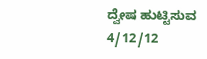ದ್ವೇಷ ಹುಟ್ಟಿಸುವ
4/12/12